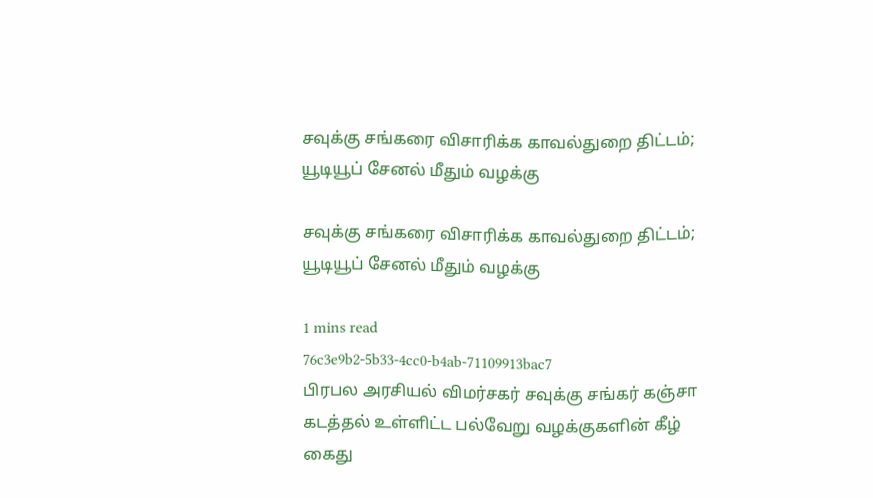சவுக்கு சங்கரை விசாரிக்க காவல்துறை திட்டம்; யூடியூப் சேனல் மீதும் வழக்கு

சவுக்கு சங்கரை விசாரிக்க காவல்துறை திட்டம்; யூடியூப் சேனல் மீதும் வழக்கு

1 mins read
76c3e9b2-5b33-4cc0-b4ab-71109913bac7
பிரபல அரசியல் விமர்சகர் சவுக்கு சங்கர் கஞ்சா கடத்தல் உள்ளிட்ட பல்வேறு வழக்குகளின் கீழ் கைது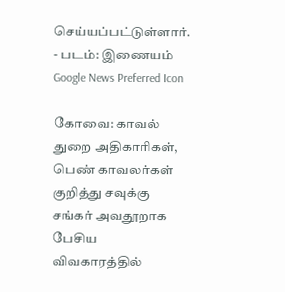செய்யப்பட்டுள்ளார். - படம்: இணையம்
Google News Preferred Icon

கோவை: காவல் துறை அதிகாரிகள், பெண் காவலர்கள் குறித்து சவுக்கு சங்கர் அவதூறாக பேசிய விவகாரத்தில்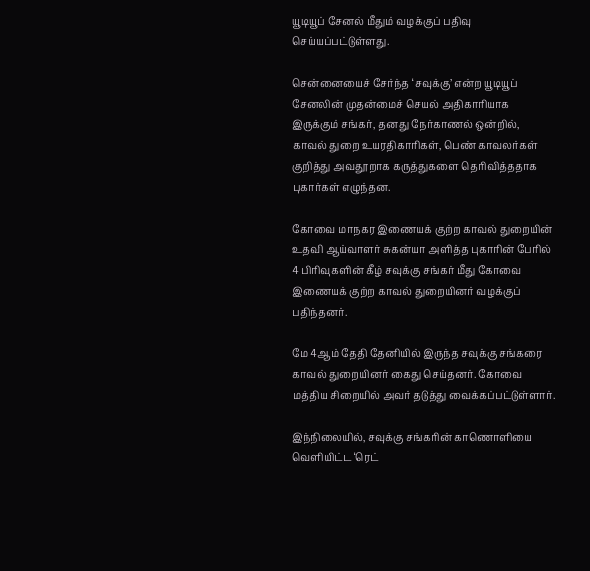யூடியூப் சேனல் மீதும் வழக்குப் பதிவு செய்யப்பட்டுள்ளது.

சென்னையைச் சேர்ந்த ‘சவுக்கு’ என்ற யூடியூப் சேனலின் முதன்மைச் செயல் அதிகாரியாக இருக்கும் சங்கர், தனது நேர்காணல் ஒன்றில், காவல் துறை உயரதிகாரிகள், பெண் காவலர்கள் குறித்து அவதூறாக கருத்துகளை தெரிவித்ததாக புகார்கள் எழுந்தன.

கோவை மாநகர இணையக் குற்ற காவல் துறையின் உதவி ஆய்வாளர் சுகன்யா அளித்த புகாரின் பேரில் 4 பிரிவுகளின் கீழ் சவுக்கு சங்கர் மீது கோவை இணையக் குற்ற காவல் துறையினர் வழக்குப் பதிந்தனர்.

மே 4ஆம் தேதி தேனியில் இருந்த சவுக்கு சங்கரை காவல் துறையினர் கைது செய்தனர். கோவை மத்திய சிறையில் அவர் தடுத்து வைக்கப்பட்டுள்ளார்.

இந்நிலையில், சவுக்கு சங்கரின் காணொளியை வெளியிட்ட ‘ரெட்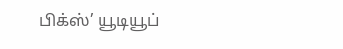பிக்ஸ்’ யூடியூப்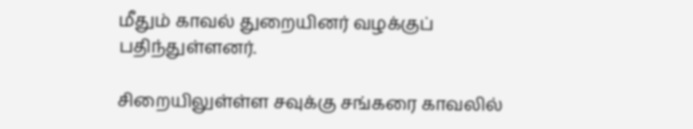மீதும் காவல் துறையினர் வழக்குப் பதிந்துள்ளனர்.

சிறையிலுள்ள்ள சவுக்கு சங்கரை காவலில்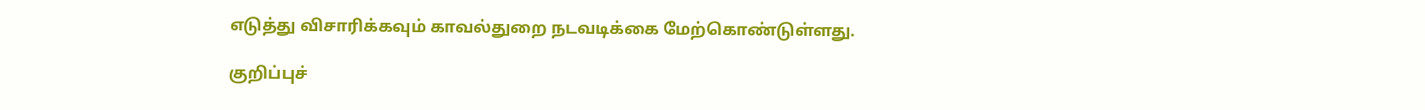எடுத்து விசாரிக்கவும் காவல்துறை நடவடிக்கை மேற்கொண்டுள்ளது.

குறிப்புச்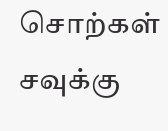சொற்கள்
சவுக்கு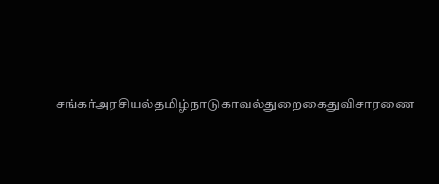சங்கர்அரசியல்தமிழ்நாடுகாவல்துறைகைதுவிசாரணை